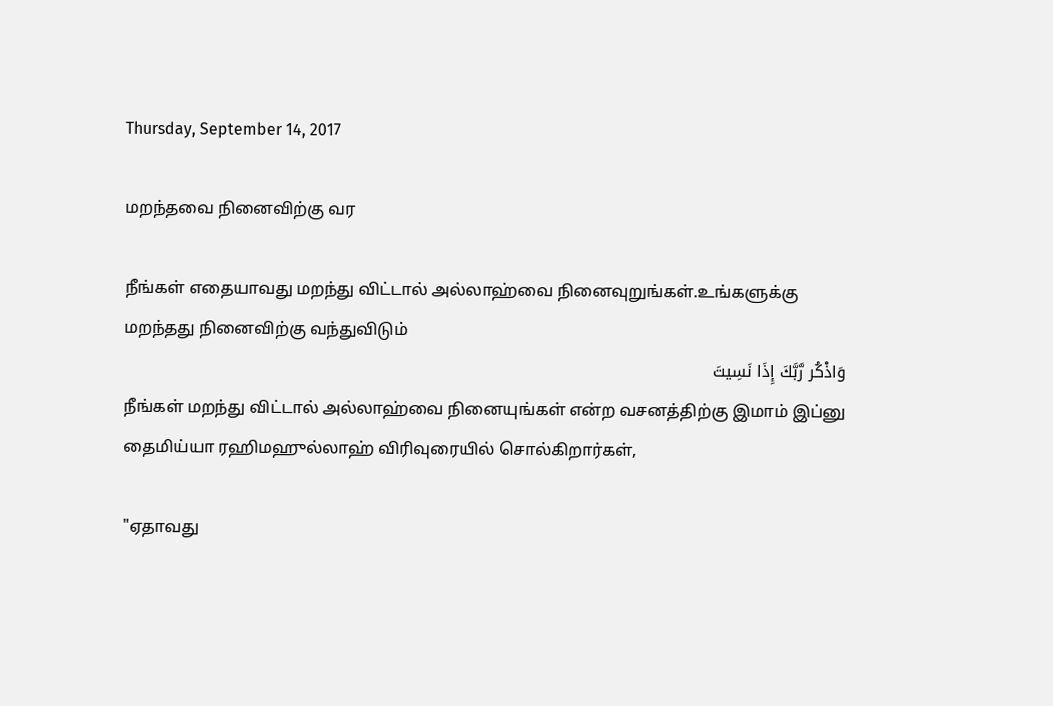Thursday, September 14, 2017

மறந்தவை நினைவிற்கு வர

நீங்கள் எதையாவது மறந்து விட்டால் அல்லாஹ்வை நினைவுறுங்கள்.உங்களுக்கு மறந்தது நினைவிற்கு வந்துவிடும்
وَاذْكُر رَّبَّكَ إِذَا نَسِيتَ
நீங்கள் மறந்து விட்டால் அல்லாஹ்வை நினையுங்கள் என்ற வசனத்திற்கு இமாம் இப்னு தைமிய்யா ரஹிமஹுல்லாஹ் விரிவுரையில் சொல்கிறார்கள்,

"ஏதாவது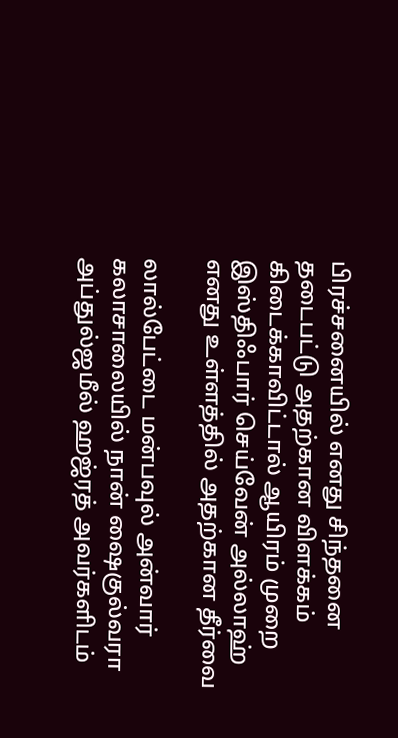பிரச்சனையில் எனது சிந்தனை தடைபட்டு அதற்கான விளக்கம் கிடைக்காவிட்டால் ஆயிரம் முறை  இஸ்திஃபார் செய்வேன் அல்லாஹ் எனது உள்ளத்தில் அதற்கான தீர்வை

லால்பேட்டை மன்பவுல் அன்வார் கலாசாலையில் நான் ஷைகுல்வரா அப்துல்ஜமீல் ஹஜ்ரத் அவர்களிடம்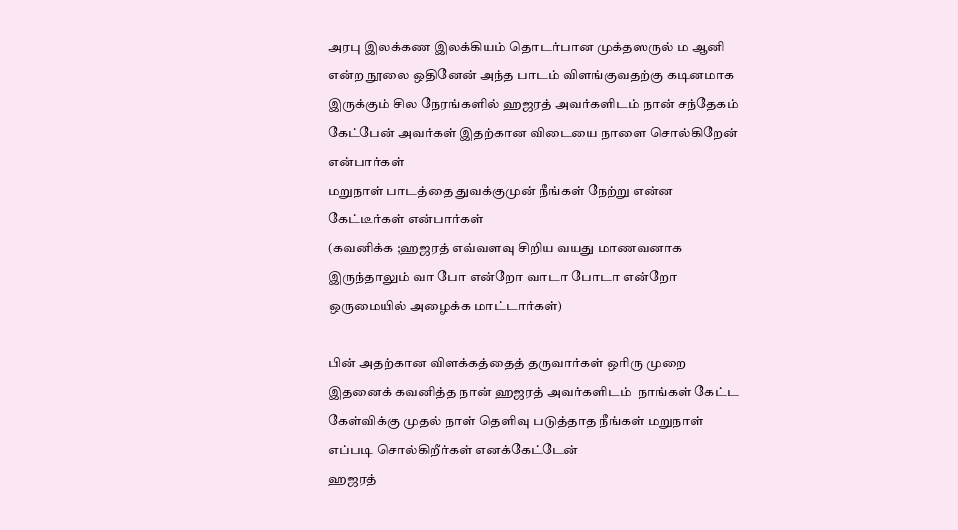அரபு இலக்கண இலக்கியம் தொடர்பான முக்தஸருல் ம ஆனி என்ற நூலை ஒதினேன் அந்த பாடம் விளங்குவதற்கு கடினமாக இருக்கும் சில நேரங்களில் ஹஜரத் அவர்களிடம் நான் சந்தேகம் கேட்பேன் அவர்கள் இதற்கான விடையை நாளை சொல்கிறேன் என்பார்கள்
மறுநாள் பாடத்தை துவக்குமுன் நீங்கள் நேற்று என்ன கேட்டீர்கள் என்பார்கள்
(கவனிக்க ;ஹஜரத் எவ்வளவு சிறிய வயது மாணவனாக இருந்தாலும் வா போ என்றோ வாடா போடா என்றோ ஒருமையில் அழைக்க மாட்டார்கள்)

பின் அதற்கான விளக்கத்தைத் தருவார்கள் ஒரிரு முறை இதனைக் கவனித்த நான் ஹஜரத் அவர்களிடம்  நாங்கள் கேட்ட  கேள்விக்கு முதல் நாள் தெளிவு படுத்தாத நீங்கள் மறுநாள் எப்படி சொல்கிறீர்கள் எனக்கேட்டேன்
ஹஜரத்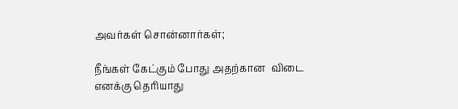அவர்கள் சொன்னார்கள்;

நீங்கள் கேட்கும் போது அதற்கான  விடை எனக்கு தெரியாது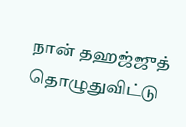நான் தஹஜ்ஜுத் தொழுதுவிட்டு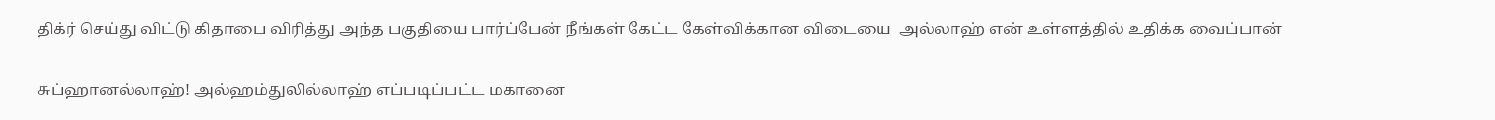திக்ர் செய்து விட்டு கிதாபை விரித்து அந்த பகுதியை பார்ப்பேன் நீங்கள் கேட்ட கேள்விக்கான விடையை  அல்லாஹ் என் உள்ளத்தில் உதிக்க வைப்பான்

சுப்ஹானல்லாஹ்! அல்ஹம்துலில்லாஹ் எப்படிப்பட்ட மகானை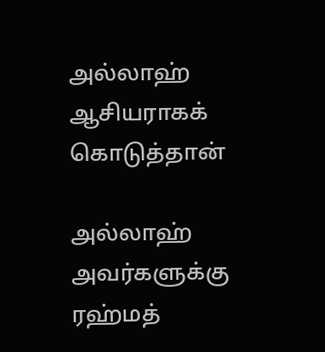அல்லாஹ் ஆசியராகக் கொடுத்தான்

அல்லாஹ் அவர்களுக்கு ரஹ்மத்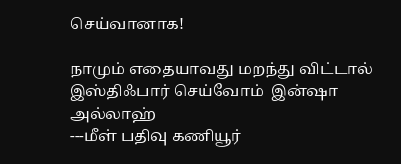செய்வானாக!

நாமும் எதையாவது மறந்து விட்டால் இஸ்திஃபார் செய்வோம்  இன்ஷா அல்லாஹ்
---மீள் பதிவு கணியூர்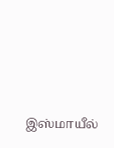இஸ்மாயீல்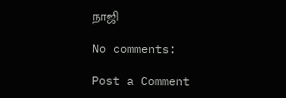நாஜி

No comments:

Post a Comment